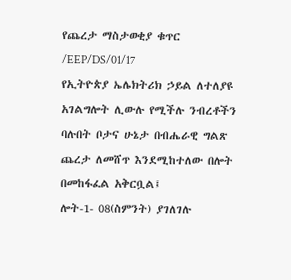የጨረታ ማስታወቂያ ቁጥር /EEP/DS/01/17
የኢትዮጵያ ኤሌክትሪክ ኃይል ለተለያዩ አገልግሎት ሊውሉ የሚችሉ ንብረቶችን ባሉበት ቦታና ሁኔታ በብሔራዊ ግልጽ ጨረታ ለመሸጥ እንደሚከተለው በሎት በመከፋፈል አቅርቧል፤
ሎት-1- 08(ስምንት) ያገለገሉ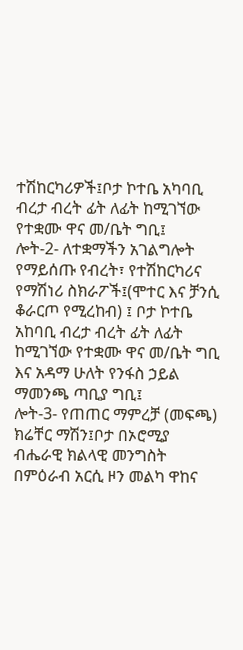ተሽከርካሪዎች፤ቦታ ኮተቤ አካባቢ ብረታ ብረት ፊት ለፊት ከሚገኘው የተቋሙ ዋና መ/ቤት ግቢ፤
ሎት-2- ለተቋማችን አገልግሎት የማይሰጡ የብረት፣ የተሽከርካሪና የማሽነሪ ስክራፖች፤(ሞተር እና ቻንሲ ቆራርጦ የሚረከብ) ፤ ቦታ ኮተቤ አከባቢ ብረታ ብረት ፊት ለፊት ከሚገኘው የተቋሙ ዋና መ/ቤት ግቢ እና አዳማ ሁለት የንፋስ ኃይል ማመንጫ ጣቢያ ግቢ፤
ሎት-3- የጠጠር ማምረቻ (መፍጫ) ክሬቸር ማሽን፤ቦታ በኦሮሚያ ብሔራዊ ክልላዊ መንግስት በምዕራብ አርሲ ዞን መልካ ዋከና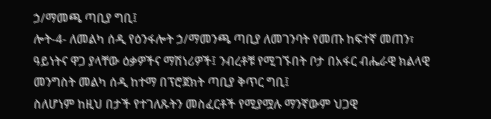ኃ/ማመጫ ጣቢያ ግቢ፤
ሎት-4- ለመልካ ሰዲ የዕንፋሎት ኃ/ማመንጫ ጣቢያ ለመገንባት የመጡ ከፍተኛ መጠን፣ ዓይነትና ዋጋ ያላቸው ዕቃዎችና ማሽነሪዎች፤ ንብረቶቹ የሚገኙበት ቦታ በአፋር ብሔራዊ ክልላዊ መንግስት መልካ ሰዲ ከተማ በፕሮጀክት ጣቢያ ቅጥር ግቢ፤
ስለሆነም ከዚህ በታች የተገለጹትን መስፈርቶች የሚያሟሉ ማንኛውም ህጋዊ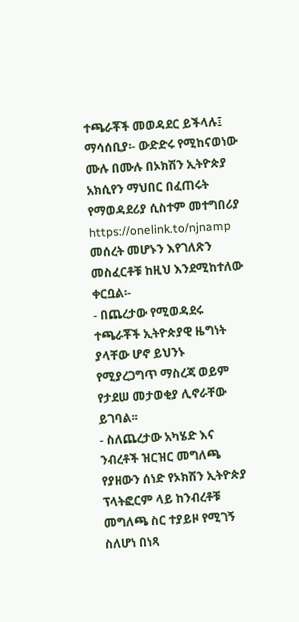ተጫራቾች መወዳደር ይችላሉ፤
ማሳሰቢያ፡- ውድድሩ የሚከናወነው ሙሉ በሙሉ በኦክሽን ኢትዮጵያ አክሲየን ማህበር በፈጠሩት የማወዳደሪያ ሲስተም መተግበሪያ https://onelink.to/njnamp መሰረት መሆኑን እየገለጽን መስፈርቶቹ ከዚህ እንደሚከተለው ቀርቧል፡-
- በጨረታው የሚወዳደሩ ተጫራቾች ኢትዮጵያዊ ዜግነት ያላቸው ሆኖ ይህንኑ የሚያረጋግጥ ማስረጃ ወይም የታደሠ መታወቂያ ሊኖራቸው ይገባል፡፡
- ስለጨረታው አካሄድ እና ንብረቶች ዝርዝር መግለጫ የያዘውን ሰነድ የኦክሽን ኢትዮጵያ ፕላትፎርም ላይ ከንብረቶቹ መግለጫ ስር ተያይዞ የሚገኝ ስለሆነ በነጻ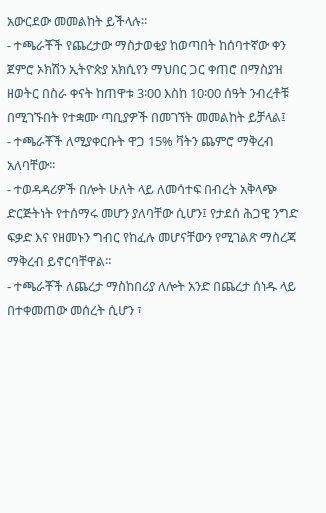አውርደው መመልከት ይችላሉ።
- ተጫራቾች የጨረታው ማስታወቂያ ከወጣበት ከሰባተኛው ቀን ጀምሮ ኦክሽን ኢትዮጵያ አክሲየን ማህበር ጋር ቀጠሮ በማስያዝ ዘወትር በስራ ቀናት ከጠዋቱ 3፡00 እስከ 10፡00 ሰዓት ንብረቶቹ በሚገኙበት የተቋሙ ጣቢያዎች በመገኘት መመልከት ይቻላል፤
- ተጫራቾች ለሚያቀርቡት ዋጋ 15% ቫትን ጨምሮ ማቅረብ አለባቸው፡፡
- ተወዳዳሪዎች በሎት ሁለት ላይ ለመሳተፍ በብረት አቅላጭ ድርጅትነት የተሰማሩ መሆን ያለባቸው ሲሆን፤ የታደሰ ሕጋዊ ንግድ ፍቃድ እና የዘመኑን ግብር የከፈሉ መሆናቸውን የሚገልጽ ማስረጃ ማቅረብ ይኖርባቸዋል፡፡
- ተጫራቾች ለጨረታ ማስከበሪያ ለሎት አንድ በጨረታ ሰነዱ ላይ በተቀመጠው መሰረት ሲሆን ፣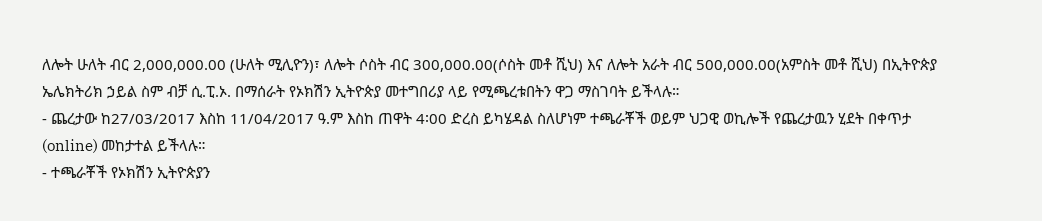ለሎት ሁለት ብር 2,000,000.00 (ሁለት ሚሊዮን)፣ ለሎት ሶስት ብር 300,000.00(ሶስት መቶ ሺህ) እና ለሎት አራት ብር 500,000.00(አምስት መቶ ሺህ) በኢትዮጵያ ኤሌክትሪክ ኃይል ስም ብቻ ሲ.ፒ.ኦ. በማሰራት የኦክሽን ኢትዮጵያ መተግበሪያ ላይ የሚጫረቱበትን ዋጋ ማስገባት ይችላሉ።
- ጨረታው ከ27/03/2017 እስከ 11/04/2017 ዓ.ም እስከ ጠዋት 4፡00 ድረስ ይካሄዳል ስለሆነም ተጫራቾች ወይም ህጋዊ ወኪሎች የጨረታዉን ሂደት በቀጥታ (online) መከታተል ይችላሉ።
- ተጫራቾች የኦክሽን ኢትዮጵያን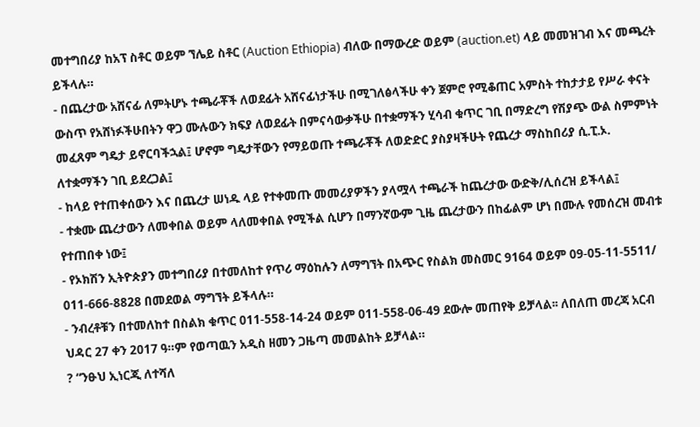መተግበሪያ ከአፕ ስቶር ወይም ኘሌይ ስቶር (Auction Ethiopia) ብለው በማውረድ ወይም (auction.et) ላይ መመዝገብ እና መጫረት ይችላሉ።
- በጨረታው አሸናፊ ለምትሆኑ ተጫራቾች ለወደፊት አሸናፊነታችሁ በሚገለፅላችሁ ቀን ጀምሮ የሚቆጠር አምስት ተከታታይ የሥራ ቀናት ውስጥ የአሸነፉችሁበትን ዋጋ ሙሉውን ክፍያ ለወደፊት በምናሳውቃችሁ በተቋማችን ሂሳብ ቁጥር ገቢ በማድረግ የሽያጭ ውል ስምምነት መፈጸም ግዴታ ይኖርባችኋል፤ ሆኖም ግዴታቸውን የማይወጡ ተጫራቾች ለወድድር ያስያዛችሁት የጨረታ ማስከበሪያ ሲ.ፒ.ኦ. ለተቋማችን ገቢ ይደረጋል፤
- ከላይ የተጠቀሰውን እና በጨረታ ሠነዱ ላይ የተቀመጡ መመሪያዎችን ያላሟላ ተጫራች ከጨረታው ውድቅ/ሊሰረዝ ይችላል፤
- ተቋሙ ጨረታውን ለመቀበል ወይም ላለመቀበል የሚችል ሲሆን በማንኛውም ጊዜ ጨረታውን በከፊልም ሆነ በሙሉ የመሰረዝ መብቱ የተጠበቀ ነው፤
- የኦክሽን ኢትዮጵያን መተግበሪያ በተመለከተ የጥሪ ማዕከሉን ለማግኘት በአጭር የስልክ መስመር 9164 ወይም 09-05-11-5511/ 011-666-8828 በመደወል ማግኘት ይችላሉ።
- ንብረቶቹን በተመለከተ በስልክ ቁጥር 011-558-14-24 ወይም 011-558-06-49 ደውሎ መጠየቅ ይቻላል፡፡ ለበለጠ መረጃ አርብ ህዳር 27 ቀን 2017 ዓ።ም የወጣዉን አዲስ ዘመን ጋዜጣ መመልከት ይቻላል።
? “ንፁህ ኢነርጂ ለተሻለ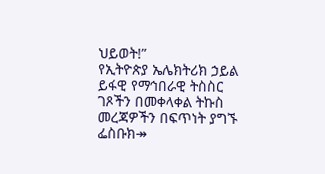ህይወት!”
የኢትዮጵያ ኤሌክትሪክ ኃይል ይፋዊ የማኅበራዊ ትስስር ገጾችን በመቀላቀል ትኩስ መረጃዎችን በፍጥነት ያግኙ
ፌስቡክ↠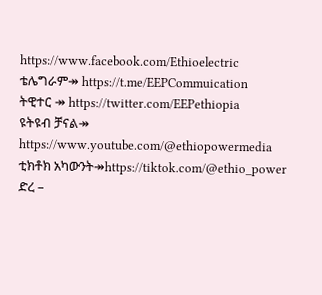https://www.facebook.com/Ethioelectric
ቴሌግራም↠ https://t.me/EEPCommuication
ትዊተር ↠ https://twitter.com/EEPethiopia
ዩትዩብ ቻናል↠ https://www.youtube.com/@ethiopowermedia
ቲክቶክ አካውንት↠https://tiktok.com/@ethio_power
ድረ –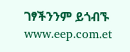ገፃችንንም ይጎብኙ www.eep.com.et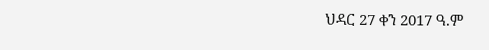ህዳር 27 ቀን 2017 ዓ.ም